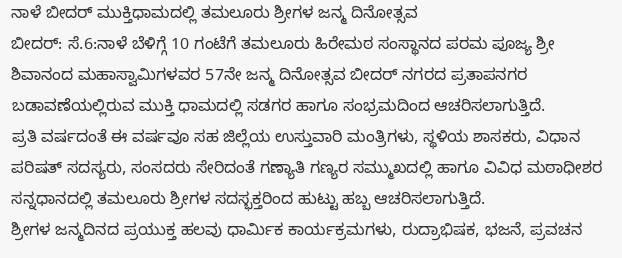ನಾಳೆ ಬೀದರ್ ಮುಕ್ತಿಧಾಮದಲ್ಲಿ ತಮಲೂರು ಶ್ರೀಗಳ ಜನ್ಮ ದಿನೋತ್ಸವ
ಬೀದರ್: ಸೆ.6:ನಾಳೆ ಬೆಳಿಗ್ಗೆ 10 ಗಂಟೆಗೆ ತಮಲೂರು ಹಿರೇಮಠ ಸಂಸ್ಥಾನದ ಪರಮ ಪೂಜ್ಯ ಶ್ರೀ ಶಿವಾನಂದ ಮಹಾಸ್ವಾಮಿಗಳವರ 57ನೇ ಜನ್ಮ ದಿನೋತ್ಸವ ಬೀದರ್ ನಗರದ ಪ್ರತಾಪನಗರ ಬಡಾವಣೆಯಲ್ಲಿರುವ ಮುಕ್ತಿ ಧಾಮದಲ್ಲಿ ಸಡಗರ ಹಾಗೂ ಸಂಭ್ರಮದಿಂದ ಆಚರಿಸಲಾಗುತ್ತಿದೆ.
ಪ್ರತಿ ವರ್ಷದಂತೆ ಈ ವರ್ಷವೂ ಸಹ ಜಿಲ್ಲೆಯ ಉಸ್ತುವಾರಿ ಮಂತ್ರಿಗಳು, ಸ್ಥಳಿಯ ಶಾಸಕರು, ವಿಧಾನ ಪರಿಷತ್ ಸದಸ್ಯರು, ಸಂಸದರು ಸೇರಿದಂತೆ ಗಣ್ಯಾತಿ ಗಣ್ಯರ ಸಮ್ಮುಖದಲ್ಲಿ ಹಾಗೂ ವಿವಿಧ ಮಠಾಧೀಶರ ಸನ್ನಧಾನದಲ್ಲಿ ತಮಲೂರು ಶ್ರೀಗಳ ಸದಸ್ಭಕ್ತರಿಂದ ಹುಟ್ಟು ಹಬ್ಬ ಆಚರಿಸಲಾಗುತ್ತಿದೆ.
ಶ್ರೀಗಳ ಜನ್ಮದಿನದ ಪ್ರಯುಕ್ತ ಹಲವು ಧಾರ್ಮಿಕ ಕಾರ್ಯಕ್ರಮಗಳು, ರುದ್ರಾಭಿಷಕ, ಭಜನೆ, ಪ್ರವಚನ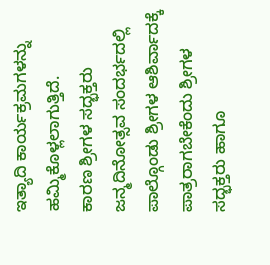ಇತ್ಯಾದಿ ಕಾರ್ಯಕ್ರಮಗಳನ್ನು ಹಮ್ಮಿಕೊಳ್ಲಲಾಗುತ್ತಿದೆ.
ಕಾರಣ ಶ್ರೀಗಳ ಸದ್ಭಕ್ತರು ಜನ್ಮದಿನೋತ್ಸವ ಸಂದರ್ಭದಲ್ಲಿ ಪಾಲ್ಗೊಂಡು ಶ್ರೀಗಳ ಆಶಿರ್ವಾದಕ್ಕೆ ಪಾತ್ರರಾಗಬೇಕೆಂದು ಶ್ರೀಗಳ ಸದ್ಭಕ್ತರು ಹಾಗೂ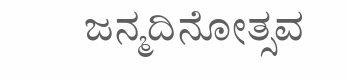ಜನ್ಮದಿನೋತ್ಸವ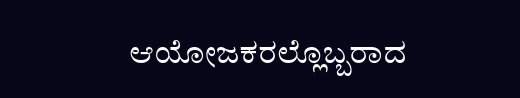ಆಯೋಜಕರಲ್ಲೊಬ್ಬರಾದ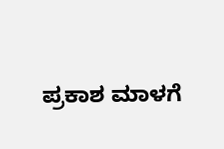ಪ್ರಕಾಶ ಮಾಳಗೆ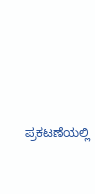ಪ್ರಕಟಣೆಯಲ್ಲಿ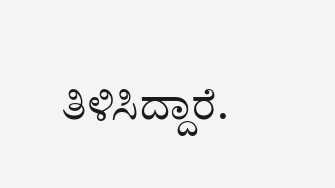ತಿಳಿಸಿದ್ದಾರೆ.